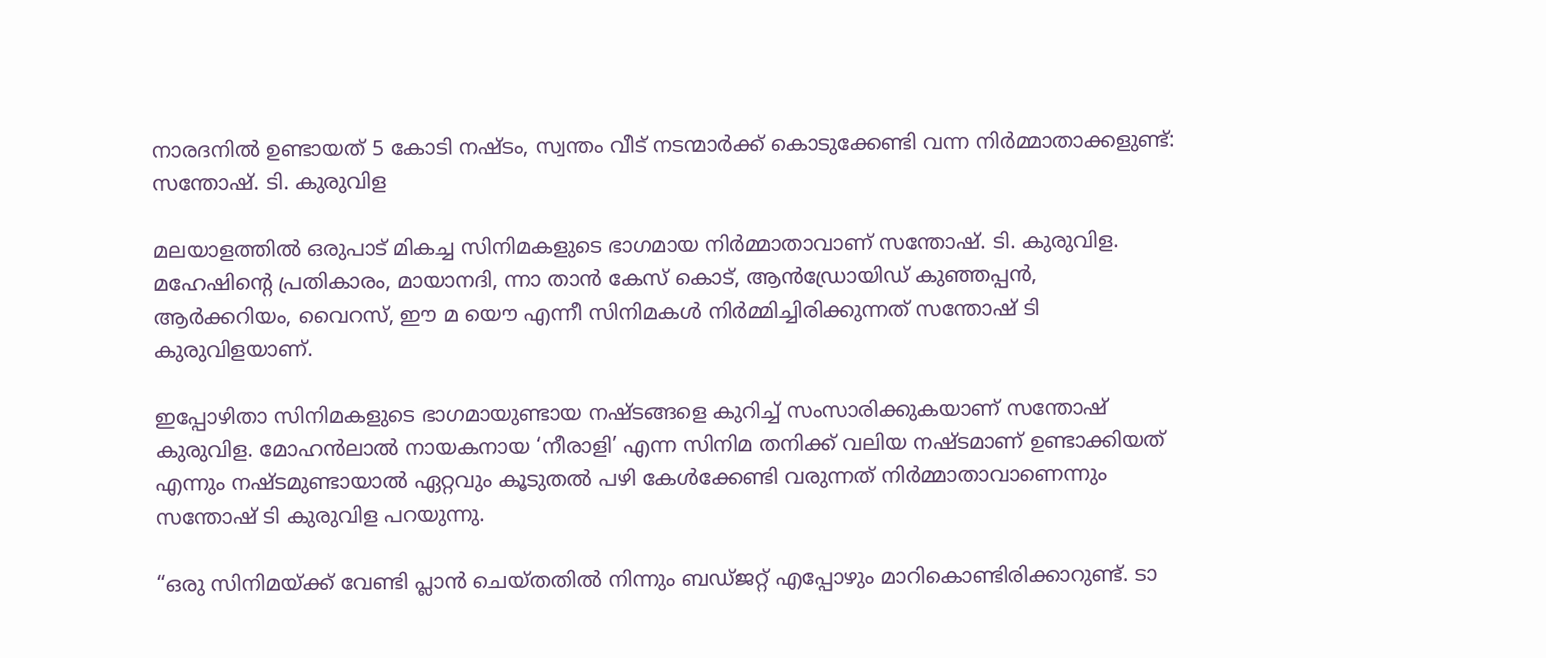നാരദനിൽ ഉണ്ടായത് 5 കോടി നഷ്ടം, സ്വന്തം വീട് നടന്മാർക്ക് കൊടുക്കേണ്ടി വന്ന നിർമ്മാതാക്കളുണ്ട്: സന്തോഷ്. ടി. കുരുവിള

മലയാളത്തിൽ ഒരുപാട് മികച്ച സിനിമകളുടെ ഭാഗമായ നിർമ്മാതാവാണ് സന്തോഷ്. ടി. കുരുവിള. മഹേഷിന്റെ പ്രതികാരം, മായാനദി, ന്നാ താൻ കേസ് കൊട്, ആൻഡ്രോയിഡ് കുഞ്ഞപ്പൻ, ആർക്കറിയം, വൈറസ്, ഈ മ യൌ എന്നീ സിനിമകൾ നിർമ്മിച്ചിരിക്കുന്നത് സന്തോഷ് ടി കുരുവിളയാണ്.

ഇപ്പോഴിതാ സിനിമകളുടെ ഭാഗമായുണ്ടായ നഷ്ടങ്ങളെ കുറിച്ച് സംസാരിക്കുകയാണ് സന്തോഷ് കുരുവിള. മോഹൻലാൽ നായകനായ ‘നീരാളി’ എന്ന സിനിമ തനിക്ക് വലിയ നഷ്ടമാണ് ഉണ്ടാക്കിയത് എന്നും നഷ്ടമുണ്ടായാൽ ഏറ്റവും കൂടുതൽ പഴി കേൾക്കേണ്ടി വരുന്നത് നിർമ്മാതാവാണെന്നും സന്തോഷ് ടി കുരുവിള പറയുന്നു.

“ഒരു സിനിമയ്ക്ക് വേണ്ടി പ്ലാൻ ചെയ്തതിൽ നിന്നും ബഡ്ജറ്റ് എപ്പോഴും മാറികൊണ്ടിരിക്കാറുണ്ട്. ടാ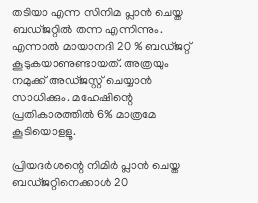തടിയാ എന്ന സിനിമ പ്ലാൻ ചെയ്ത ബഡ്ജറ്റിൽ തന്ന എന്നിന്നും. എന്നാൽ മായാനദി 20 % ബഡ്ജറ്റ് കൂടുകയാണുണ്ടായത്. അത്രയും നമുക്ക് അഡ്ജസ്റ്റ് ചെയ്യാൻ സാധിക്കും. മഹേഷിന്റെ പ്രതികാരത്തിൽ 6% മാത്രമേ കൂടിയൊളളൂ.

പ്രിയദർശന്റെ നിമിർ പ്ലാൻ ചെയ്ത ബഡ്ജറ്റിനെക്കാൾ 20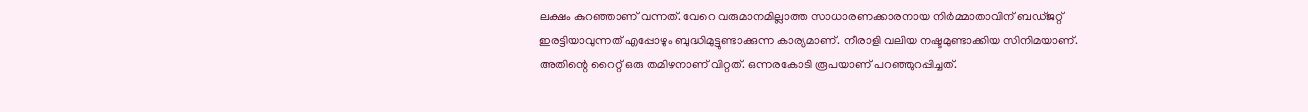ലക്ഷം കുറഞ്ഞാണ് വന്നത്. വേറെ വരുമാനമില്ലാത്ത സാധാരണക്കാരനായ നിർമ്മാതാവിന് ബഡ്ജറ്റ് ഇരട്ടിയാവുന്നത് എപ്പോഴും ബുദ്ധിമുട്ടുണ്ടാക്കുന്ന കാര്യമാണ്. നീരാളി വലിയ നഷ്ടമുണ്ടാക്കിയ സിനിമയാണ്. അതിന്റെ റൈറ്റ് ഒരു തമിഴനാണ് വിറ്റത്. ഒന്നരകോടി രൂപയാണ് പറഞ്ഞുറപ്പിച്ചത്.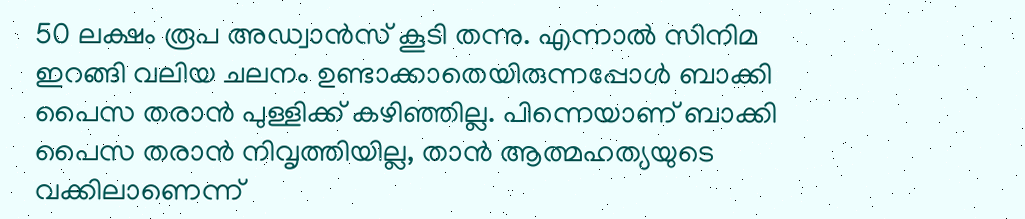50 ലക്ഷം രൂപ അഡ്വാൻസ് കൂടി തന്നു. എന്നാൽ സിനിമ ഇറങ്ങി വലിയ ചലനം ഉണ്ടാക്കാതെയിരുന്നപ്പോൾ ബാക്കി പൈസ തരാൻ പുള്ളിക്ക് കഴിഞ്ഞില്ല. പിന്നെയാണ് ബാക്കി പൈസ തരാൻ നിവൃത്തിയില്ല, താൻ ആത്മഹത്യയുടെ വക്കിലാണെന്ന്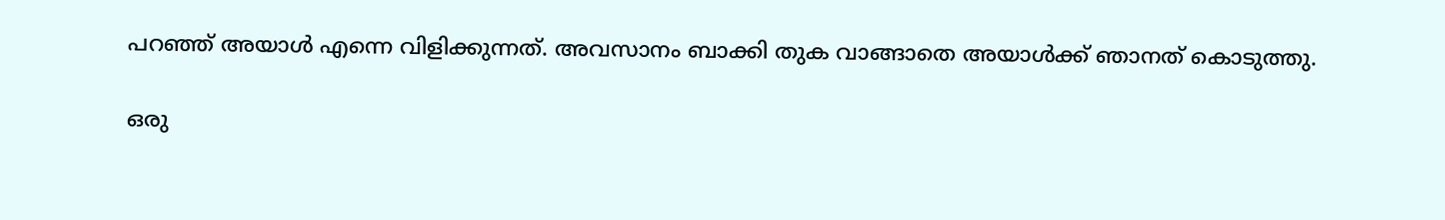പറഞ്ഞ് അയാൾ എന്നെ വിളിക്കുന്നത്. അവസാനം ബാക്കി തുക വാങ്ങാതെ അയാൾക്ക് ഞാനത് കൊടുത്തു.

ഒരു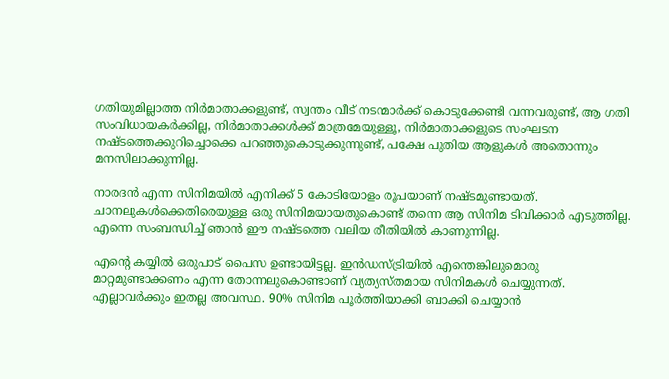ഗതിയുമില്ലാത്ത നിർമാതാക്കളുണ്ട്, സ്വന്തം വീട് നടന്മാർക്ക് കൊടുക്കേണ്ടി വന്നവരുണ്ട്, ആ ഗതി സംവിധായകർക്കില്ല, നിർമാതാക്കൾക്ക് മാത്രമേയുള്ളൂ, നിർമാതാക്കളുടെ സംഘടന നഷ്ടത്തെക്കുറിച്ചൊക്കെ പറഞ്ഞുകൊടുക്കുന്നുണ്ട്, പക്ഷേ പുതിയ ആളുകൾ അതൊന്നും മനസിലാക്കുന്നില്ല.

നാരദൻ എന്ന സിനിമയിൽ എനിക്ക് 5 കോടിയോളം രൂപയാണ് നഷ്ടമുണ്ടായത്. ചാനലുകൾക്കെതിരെയുള്ള ഒരു സിനിമയായതുകൊണ്ട് തന്നെ ആ സിനിമ ടിവിക്കാർ എടുത്തില്ല. എന്നെ സംബന്ധിച്ച് ഞാൻ ഈ നഷ്ടത്തെ വലിയ രീതിയിൽ കാണുന്നില്ല.

എന്റെ കയ്യിൽ ഒരുപാട് പൈസ ഉണ്ടായിട്ടല്ല. ഇൻഡസ്ട്രിയിൽ എന്തെങ്കിലുമൊരു മാറ്റമുണ്ടാക്കണം എന്ന തോന്നലുകൊണ്ടാണ് വ്യത്യസ്തമായ സിനിമകൾ ചെയ്യുന്നത്. എല്ലാവർക്കും ഇതല്ല അവസ്ഥ. 90% സിനിമ പൂർത്തിയാക്കി ബാക്കി ചെയ്യാൻ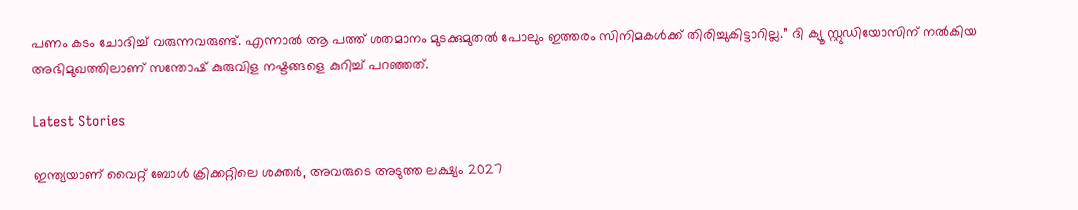പണം കടം ചോദിച്ച് വരുന്നവരുണ്ട്. എന്നാൽ ആ പത്ത് ശതമാനം മുടക്കുമുതൽ പോലും ഇത്തരം സിനിമകൾക്ക് തിരിച്ചുകിട്ടാറില്ല.” ദി ക്യൂ സ്റ്റുഡിയോസിന് നൽകിയ അഭിമുഖത്തിലാണ് സന്തോഷ് കുരുവിള നഷ്ടങ്ങളെ കുറിച്ച് പറഞ്ഞത്.

Latest Stories

ഇന്ത്യയാണ് വൈറ്റ് ബോൾ ക്രിക്കറ്റിലെ ശക്തർ, അവരുടെ അടുത്ത ലക്ഷ്യം 2027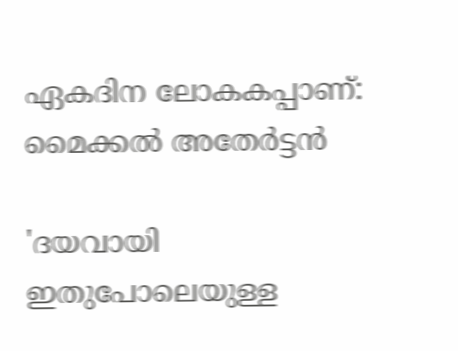ഏകദിന ലോകകപ്പാണ്: മൈക്കല്‍ അതേര്‍ട്ടന്‍

'ദയവായി ഇതുപോലെയുള്ള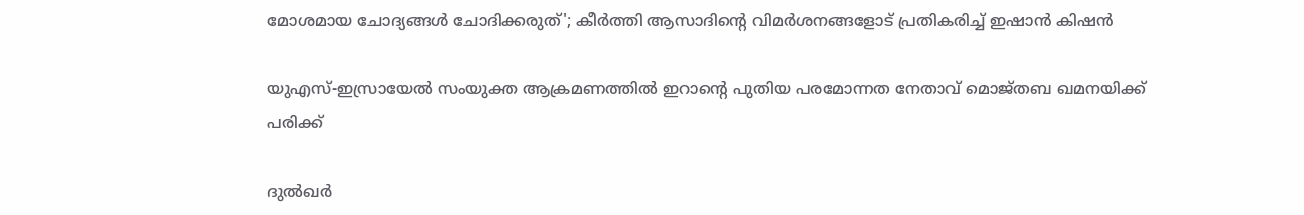മോശമായ ചോദ്യങ്ങൾ ചോദിക്കരുത്'; കീര്‍ത്തി ആസാദിന്റെ വിമര്‍ശനങ്ങളോട് പ്രതികരിച്ച് ഇഷാന്‍ കിഷന്‍

യുഎസ്-ഇസ്രായേൽ സംയുക്ത ആക്രമണത്തിൽ ഇറാന്റെ പുതിയ പരമോന്നത നേതാവ് മൊജ്തബ ഖമനയിക്ക് പരിക്ക്

ദുൽഖർ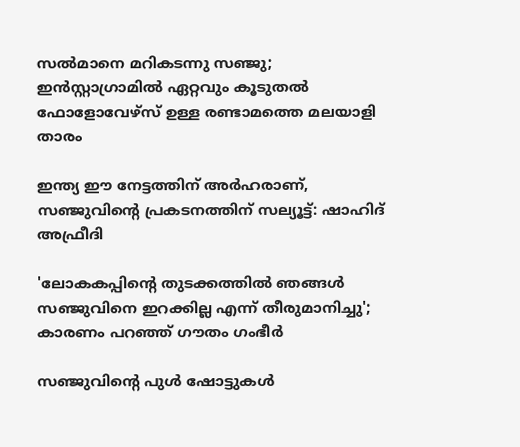സൽമാനെ മറികടന്നു സഞ്ജു; ഇൻസ്റ്റാഗ്രാമിൽ ഏറ്റവും കൂടുതൽ ഫോളോവേഴ്സ് ഉള്ള രണ്ടാമത്തെ മലയാളി താരം

ഇന്ത്യ ഈ നേട്ടത്തിന് അർഹരാണ്, സഞ്ജുവിന്റെ പ്രകടനത്തിന് സല്യൂട്ട്: ഷാഹിദ് അഫ്രീദി

'ലോകകപ്പിന്റെ തുടക്കത്തിൽ ഞങ്ങൾ സഞ്ജുവിനെ ഇറക്കില്ല എന്ന് തീരുമാനിച്ചു'; കാരണം പറഞ്ഞ് ഗൗതം ഗംഭീർ

സഞ്ജുവിന്റെ പുൾ ഷോട്ടുകൾ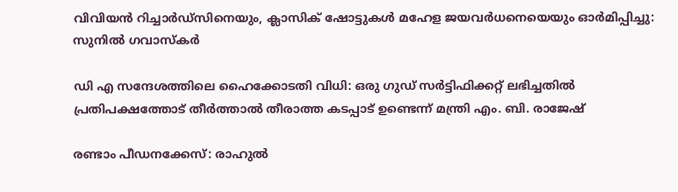വിവിയൻ റിച്ചാർഡ്സിനെയും, ക്ലാസിക് ഷോട്ടുകൾ മഹേള ജയവർധനെയെയും ഓർമിപ്പിച്ചു: സുനിൽ ഗവാസ്കർ

ഡി എ സന്ദേശത്തിലെ ഹൈക്കോടതി വിധി: ഒരു ഗുഡ് സര്‍ട്ടിഫിക്കറ്റ് ലഭിച്ചതിൽ പ്രതിപക്ഷത്തോട് തീര്‍ത്താല്‍ തീരാത്ത കടപ്പാട് ഉണ്ടെന്ന് മന്ത്രി എം. ബി. രാജേഷ്

രണ്ടാം പീഡനക്കേസ്: രാഹുൽ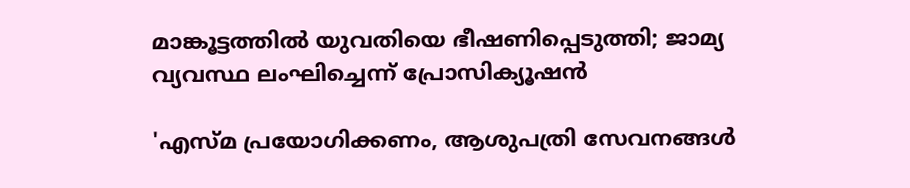മാങ്കൂട്ടത്തിൽ യുവതിയെ ഭീഷണിപ്പെടുത്തി; ജാമ്യ വ്യവസ്ഥ ലംഘിച്ചെന്ന് പ്രോസിക്യൂഷൻ

'എസ്മ പ്രയോഗിക്കണം, ആശുപത്രി സേവനങ്ങള്‍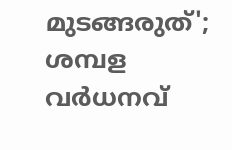മുടങ്ങരുത്'; ശമ്പള വര്‍ധനവ്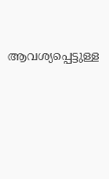ആവശ്യപ്പെട്ടുള്ള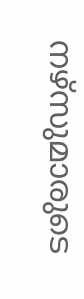നഴ്സുമാരുടെ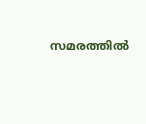സമരത്തിൽ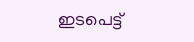ഇടപെട്ട്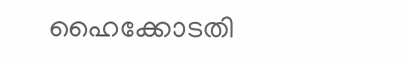ഹൈക്കോടതി